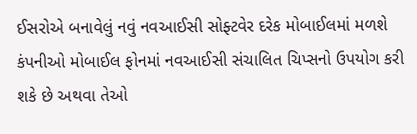ઈસરોએ બનાવેલું નવું નવઆઈસી સોફ્ટવેર દરેક મોબાઈલમાં મળશે
કંપનીઓ મોબાઈલ ફોનમાં નવઆઈસી સંચાલિત ચિપ્સનો ઉપયોગ કરી શકે છે અથવા તેઓ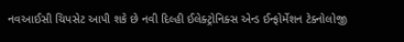નવઆઈસી ચિપસેટ આપી શકે છે નવી દિલ્હી ઈલેક્ટ્રોનિક્સ એન્ડ ઈન્ફોર્મેશન ટેક્નોલોજી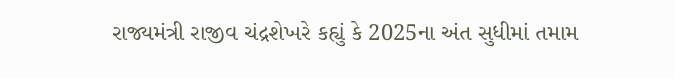રાજ્યમંત્રી રાજીવ ચંદ્રશેખરે કહ્યું કે 2025ના અંત સુધીમાં તમામ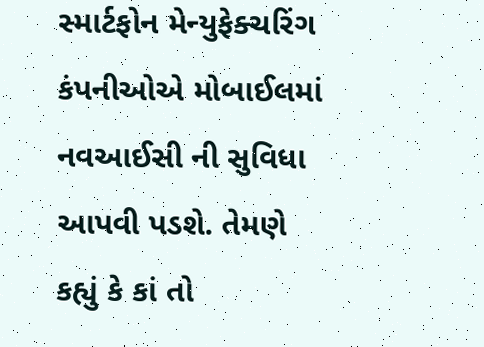સ્માર્ટફોન મેન્યુફેક્ચરિંગ કંપનીઓએ મોબાઈલમાં નવઆઈસી ની સુવિધા આપવી પડશે. તેમણે કહ્યું કે કાં તો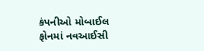કંપનીઓ મોબાઈલ ફોનમાં નવઆઈસી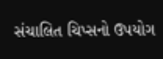સંચાલિત ચિપ્સનો ઉપયોગ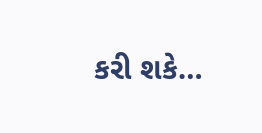કરી શકે…